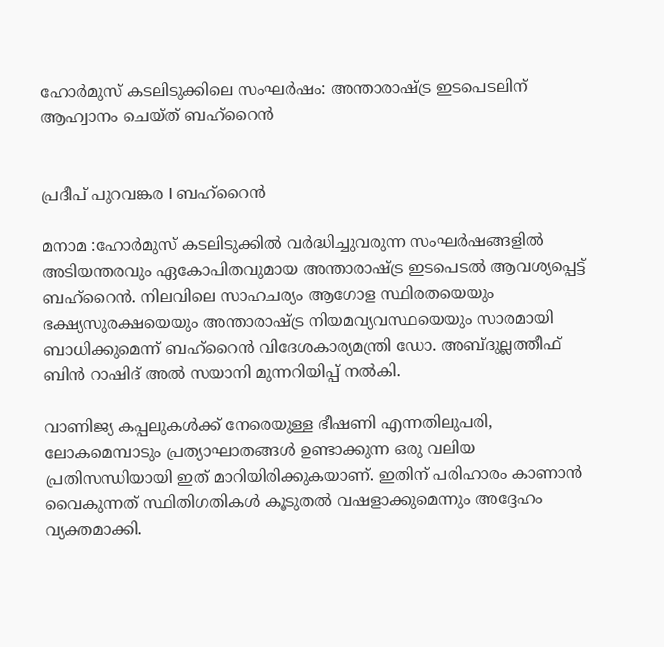ഹോർമുസ് കടലിടുക്കിലെ സംഘർഷം: അന്താരാഷ്ട്ര ഇടപെടലിന് ആഹ്വാനം ചെയ്ത് ബഹ്റൈൻ


പ്രദീപ് പുറവങ്കര I ബഹ്റൈൻ

മനാമ :ഹോർമുസ് കടലിടുക്കിൽ വർദ്ധിച്ചുവരുന്ന സംഘർഷങ്ങളിൽ അടിയന്തരവും ഏകോപിതവുമായ അന്താരാഷ്ട്ര ഇടപെടൽ ആവശ്യപ്പെട്ട് ബഹ്‌റൈൻ. നിലവിലെ സാഹചര്യം ആഗോള സ്ഥിരതയെയും ഭക്ഷ്യസുരക്ഷയെയും അന്താരാഷ്ട്ര നിയമവ്യവസ്ഥയെയും സാരമായി ബാധിക്കുമെന്ന് ബഹ്‌റൈൻ വിദേശകാര്യമന്ത്രി ഡോ. അബ്ദുല്ലത്തീഫ് ബിൻ റാഷിദ് അൽ സയാനി മുന്നറിയിപ്പ് നൽകി.

വാണിജ്യ കപ്പലുകൾക്ക് നേരെയുള്ള ഭീഷണി എന്നതിലുപരി, ലോകമെമ്പാടും പ്രത്യാഘാതങ്ങൾ ഉണ്ടാക്കുന്ന ഒരു വലിയ പ്രതിസന്ധിയായി ഇത് മാറിയിരിക്കുകയാണ്. ഇതിന് പരിഹാരം കാണാൻ വൈകുന്നത് സ്ഥിതിഗതികൾ കൂടുതൽ വഷളാക്കുമെന്നും അദ്ദേഹം വ്യക്തമാക്കി.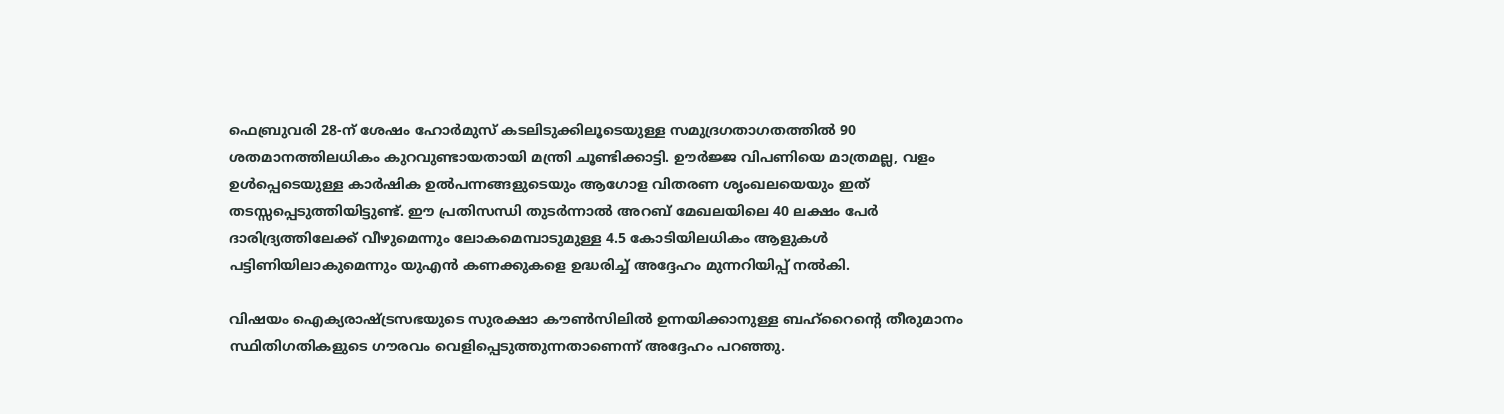ഫെബ്രുവരി 28-ന് ശേഷം ഹോർമുസ് കടലിടുക്കിലൂടെയുള്ള സമുദ്രഗതാഗതത്തിൽ 90 ശതമാനത്തിലധികം കുറവുണ്ടായതായി മന്ത്രി ചൂണ്ടിക്കാട്ടി. ഊർജ്ജ വിപണിയെ മാത്രമല്ല, വളം ഉൾപ്പെടെയുള്ള കാർഷിക ഉൽപന്നങ്ങളുടെയും ആഗോള വിതരണ ശൃംഖലയെയും ഇത് തടസ്സപ്പെടുത്തിയിട്ടുണ്ട്. ഈ പ്രതിസന്ധി തുടർന്നാൽ അറബ് മേഖലയിലെ 40 ലക്ഷം പേർ ദാരിദ്ര്യത്തിലേക്ക് വീഴുമെന്നും ലോകമെമ്പാടുമുള്ള 4.5 കോടിയിലധികം ആളുകൾ പട്ടിണിയിലാകുമെന്നും യുഎൻ കണക്കുകളെ ഉദ്ധരിച്ച് അദ്ദേഹം മുന്നറിയിപ്പ് നൽകി.

വിഷയം ഐക്യരാഷ്ട്രസഭയുടെ സുരക്ഷാ കൗൺസിലിൽ ഉന്നയിക്കാനുള്ള ബഹ്‌റൈന്റെ തീരുമാനം സ്ഥിതിഗതികളുടെ ഗൗരവം വെളിപ്പെടുത്തുന്നതാണെന്ന് അദ്ദേഹം പറഞ്ഞു.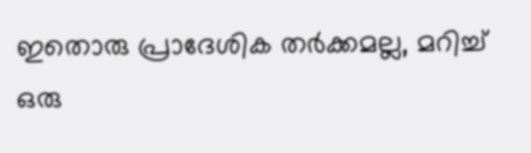ഇതൊരു പ്രാദേശിക തർക്കമല്ല, മറിച്ച് ഒരു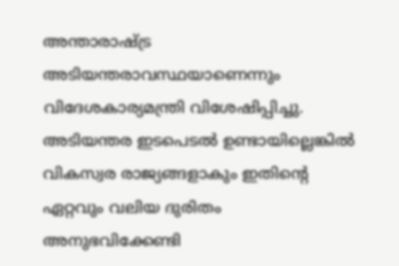അന്താരാഷ്ട്ര അടിയന്തരാവസ്ഥയാണെന്നും വിദേശകാര്യമന്ത്രി വിശേഷിപ്പിച്ചു. അടിയന്തര ഇടപെടൽ ഉണ്ടായില്ലെങ്കിൽ വികസ്വര രാജ്യങ്ങളാകും ഇതിന്റെ ഏറ്റവും വലിയ ദുരിതം അനുഭവിക്കേണ്ടി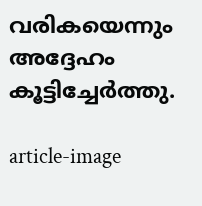വരികയെന്നും അദ്ദേഹം കൂട്ടിച്ചേർത്തു.

article-image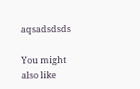aqsadsdsds

You might also like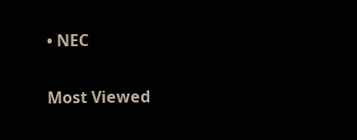• NEC

Most Viewed